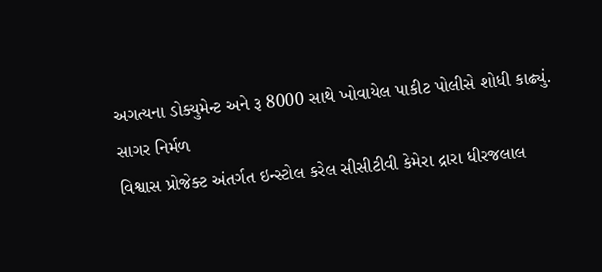અગત્યના ડોક્યુમેન્ટ અને રૂ 8000 સાથે ખોવાયેલ પાકીટ પોલીસે શોધી કાઢ્યું.
સાગર નિર્મળ
વિશ્વાસ પ્રોજેક્ટ અંતર્ગત ઇન્સ્ટોલ કરેલ સીસીટીવી કેમેરા દ્રારા ધીરજલાલ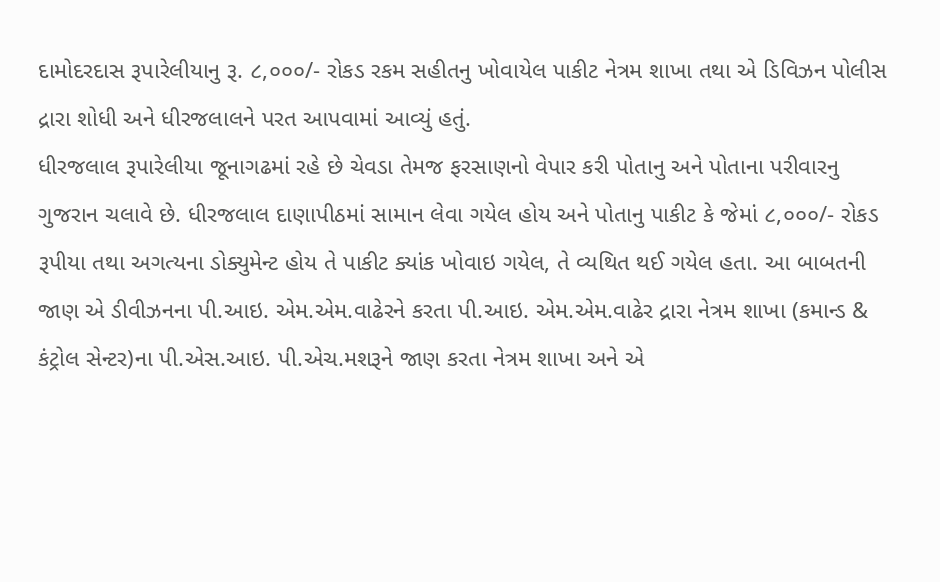દામોદરદાસ રૂપારેલીયાનુ રૂ. ૮,૦૦૦/- રોકડ રકમ સહીતનુ ખોવાયેલ પાકીટ નેત્રમ શાખા તથા એ ડિવિઝન પોલીસ દ્રારા શોધી અને ધીરજલાલને પરત આપવામાં આવ્યું હતું.
ધીરજલાલ રૂપારેલીયા જૂનાગઢમાં રહે છે ચેવડા તેમજ ફરસાણનો વેપાર કરી પોતાનુ અને પોતાના પરીવારનુ ગુજરાન ચલાવે છે. ધીરજલાલ દાણાપીઠમાં સામાન લેવા ગયેલ હોય અને પોતાનુ પાકીટ કે જેમાં ૮,૦૦૦/- રોકડ રૂપીયા તથા અગત્યના ડોક્યુમેન્ટ હોય તે પાકીટ ક્યાંક ખોવાઇ ગયેલ, તે વ્યથિત થઈ ગયેલ હતા. આ બાબતની જાણ એ ડીવીઝનના પી.આઇ. એમ.એમ.વાઢેરને કરતા પી.આઇ. એમ.એમ.વાઢેર દ્રારા નેત્રમ શાખા (કમાન્ડ & કંટ્રોલ સેન્ટર)ના પી.એસ.આઇ. પી.એચ.મશરૂને જાણ કરતા નેત્રમ શાખા અને એ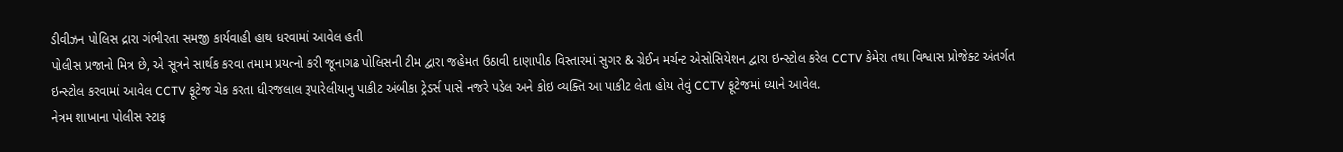ડીવીઝન પોલિસ દ્રારા ગંભીરતા સમજી કાર્યવાહી હાથ ધરવામાં આવેલ હતી
પોલીસ પ્રજાનો મિત્ર છે, એ સૂત્રને સાર્થક કરવા તમામ પ્રયત્નો કરી જૂનાગઢ પોલિસની ટીમ દ્વારા જહેમત ઉઠાવી દાણાપીઠ વિસ્તારમાં સુગર & ગ્રેઈન મર્ચન્ટ એસોસિયેશન દ્વારા ઇન્સ્ટોલ કરેલ CCTV કેમેરા તથા વિશ્વાસ પ્રોજેક્ટ અંતર્ગત ઇન્સ્ટોલ કરવામાં આવેલ CCTV ફૂટેજ ચેક કરતા ધીરજલાલ રૂપારેલીયાનુ પાકીટ અંબીકા ટ્રેડર્સ પાસે નજરે પડેલ અને કોઇ વ્યક્તિ આ પાકીટ લેતા હોય તેવું CCTV ફૂટેજમાં ધ્યાને આવેલ.
નેત્રમ શાખાના પોલીસ સ્ટાફ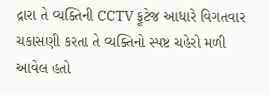દ્રારા તે વ્યક્તિની CCTV ફૂટેજ આધારે વિગતવાર ચકાસણી કરતા તે વ્યક્તિનો સ્પષ્ટ ચહેરો મળી આવેલ હતો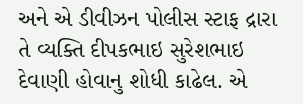અને એ ડીવીઝન પોલીસ સ્ટાફ દ્રારા તે વ્યક્તિ દીપકભાઇ સુરેશભાઇ દેવાણી હોવાનુ શોધી કાઢેલ. એ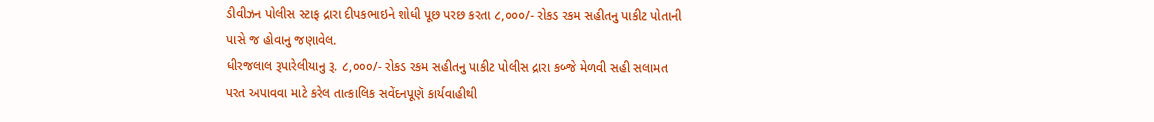ડીવીઝન પોલીસ સ્ટાફ દ્રારા દીપકભાઇને શોધી પૂછ પરછ કરતા ૮,૦૦૦/- રોકડ રકમ સહીતનુ પાકીટ પોતાની પાસે જ હોવાનુ જણાવેલ.
ધીરજલાલ રૂપારેલીયાનુ રૂ. ૮,૦૦૦/- રોકડ રકમ સહીતનુ પાકીટ પોલીસ દ્રારા કબ્જે મેળવી સહી સલામત પરત અપાવવા માટે કરેલ તાત્કાલિક સવેંદનપૂણૅ કાર્યવાહીથી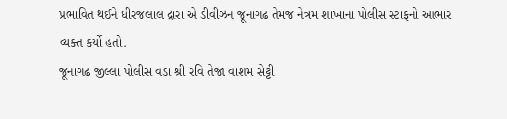પ્રભાવિત થઈને ધીરજલાલ દ્રારા એ ડીવીઝન જૂનાગઢ તેમજ નેત્રમ શાખાના પોલીસ સ્ટાફનો આભાર વ્યક્ત કર્યો હતો.
જૂનાગઢ જીલ્લા પોલીસ વડા શ્રી રવિ તેજા વાશમ સેટ્ટી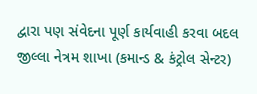દ્વારા પણ સંવેદના પૂર્ણ કાર્યવાહી કરવા બદલ જીલ્લા નેત્રમ શાખા (કમાન્ડ & કંટ્રોલ સેન્ટર)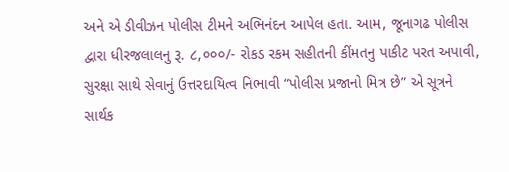અને એ ડીવીઝન પોલીસ ટીમને અભિનંદન આપેલ હતા. આમ, જૂનાગઢ પોલીસ દ્વારા ધીરજલાલનુ રૂ. ૮,૦૦૦/- રોકડ રકમ સહીતની કીંમતનુ પાકીટ પરત અપાવી, સુરક્ષા સાથે સેવાનું ઉત્તરદાયિત્વ નિભાવી “પોલીસ પ્રજાનો મિત્ર છે” એ સૂત્રને સાર્થક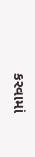કરવામાં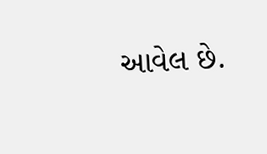આવેલ છે.